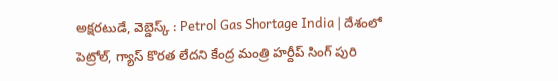అక్షరటుడే, వెబ్డెస్క్ : Petrol Gas Shortage India | దేశంలో పెట్రోల్, గ్యాస్ కొరత లేదని కేంద్ర మంత్రి హర్దీప్ సింగ్ పురి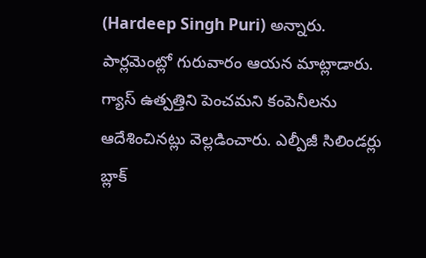(Hardeep Singh Puri) అన్నారు. పార్లమెంట్లో గురువారం ఆయన మాట్లాడారు. గ్యాస్ ఉత్పత్తిని పెంచమని కంపెనీలను ఆదేశించినట్లు వెల్లడించారు. ఎల్పీజీ సిలిండర్లు బ్లాక్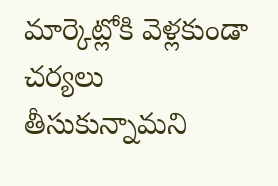మార్కెట్లోకి వెళ్లకుండా చర్యలు తీసుకున్నామని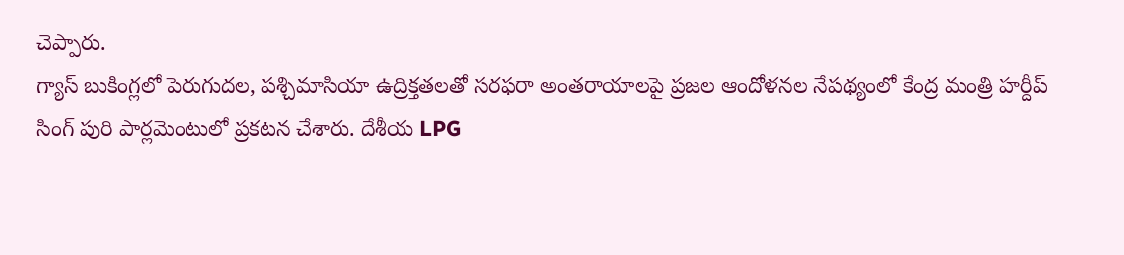చెప్పారు.
గ్యాస్ బుకింగ్లలో పెరుగుదల, పశ్చిమాసియా ఉద్రిక్తతలతో సరఫరా అంతరాయాలపై ప్రజల ఆందోళనల నేపథ్యంలో కేంద్ర మంత్రి హర్దీప్ సింగ్ పురి పార్లమెంటులో ప్రకటన చేశారు. దేశీయ LPG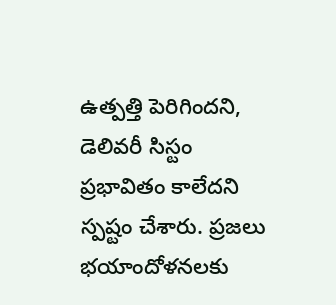ఉత్పత్తి పెరిగిందని, డెలివరీ సిస్టం ప్రభావితం కాలేదని స్పష్టం చేశారు. ప్రజలు భయాందోళనలకు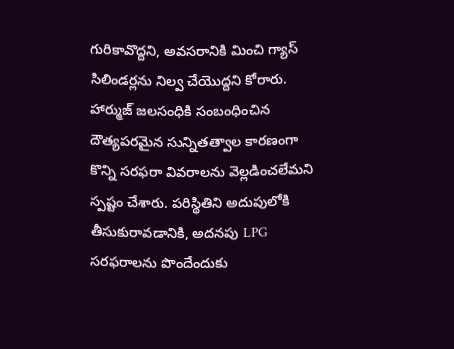గురికావొద్దని, అవసరానికి మించి గ్యాస్ సిలిండర్లను నిల్వ చేయొద్దని కోరారు. హార్ముజ్ జలసంధికి సంబంధించిన దౌత్యపరమైన సున్నితత్వాల కారణంగా కొన్ని సరఫరా వివరాలను వెల్లడించలేమని స్పష్టం చేశారు. పరిస్థితిని అదుపులోకి తీసుకురావడానికి, అదనపు LPG సరఫరాలను పొందేందుకు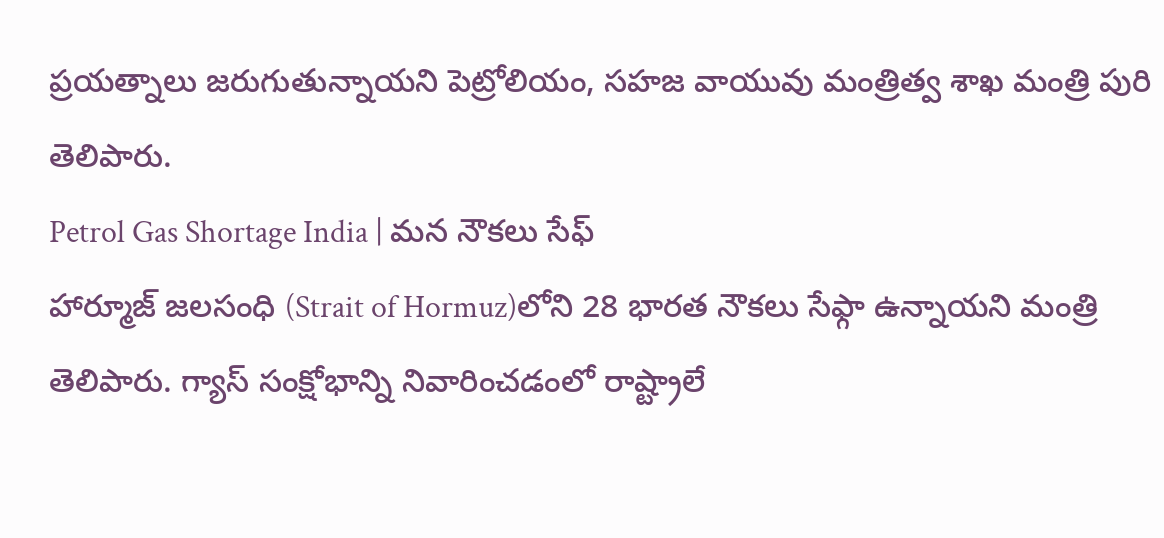ప్రయత్నాలు జరుగుతున్నాయని పెట్రోలియం, సహజ వాయువు మంత్రిత్వ శాఖ మంత్రి పురి తెలిపారు.
Petrol Gas Shortage India | మన నౌకలు సేఫ్
హార్మూజ్ జలసంధి (Strait of Hormuz)లోని 28 భారత నౌకలు సేఫ్గా ఉన్నాయని మంత్రి తెలిపారు. గ్యాస్ సంక్షోభాన్ని నివారించడంలో రాష్ట్రాలే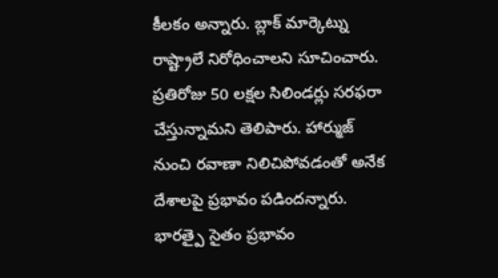కీలకం అన్నారు. బ్లాక్ మార్కెట్ను రాష్ట్రాలే నిరోధించాలని సూచించారు. ప్రతిరోజు 50 లక్షల సిలిండర్లు సరఫరా చేస్తున్నామని తెలిపారు. హార్ముజ్ నుంచి రవాణా నిలిచిపోవడంతో అనేక దేశాలపై ప్రభావం పడిందన్నారు. భారత్పై సైతం ప్రభావం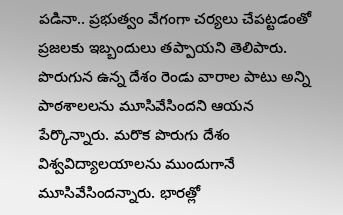పడినా.. ప్రభుత్వం వేగంగా చర్యలు చేపట్టడంతో ప్రజలకు ఇబ్బందులు తప్పాయని తెలిపారు. పొరుగున ఉన్న దేశం రెండు వారాల పాటు అన్ని పాఠశాలలను మూసివేసిందని ఆయన పేర్కొన్నారు. మరొక పొరుగు దేశం విశ్వవిద్యాలయాలను ముందుగానే మూసివేసిందన్నారు. భారత్లో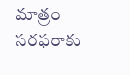మాత్రం సరఫరాకు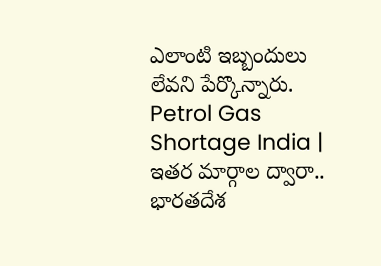ఎలాంటి ఇబ్బందులు లేవని పేర్కొన్నారు.
Petrol Gas Shortage India | ఇతర మార్గాల ద్వారా..
భారతదేశ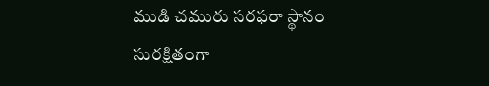ముడి చమురు సరఫరా స్థానం సురక్షితంగా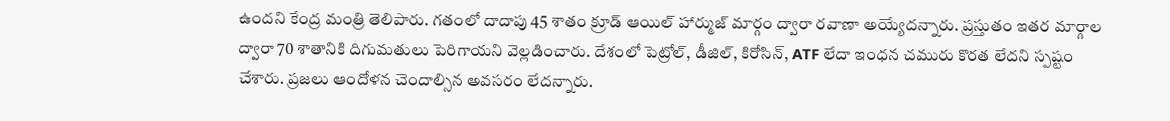ఉందని కేంద్ర మంత్రి తెలిపారు. గతంలో దాదాపు 45 శాతం క్రూడ్ ఆయిల్ హార్ముజ్ మార్గం ద్వారా రవాణా అయ్యేదన్నారు. ప్రస్తుతం ఇతర మార్గాల ద్వారా 70 శాతానికి దిగుమతులు పెరిగాయని వెల్లడించారు. దేశంలో పెట్రోల్, డీజిల్, కిరోసిన్, ATF లేదా ఇంధన చమురు కొరత లేదని స్పష్టం చేశారు. ప్రజలు ఆందోళన చెందాల్సిన అవసరం లేదన్నారు.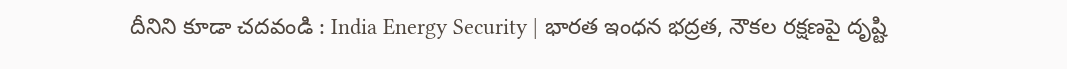దీనిని కూడా చదవండి : India Energy Security | భారత ఇంధన భద్రత, నౌకల రక్షణపై దృష్టి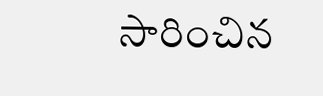సారించిన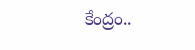కేంద్రం..